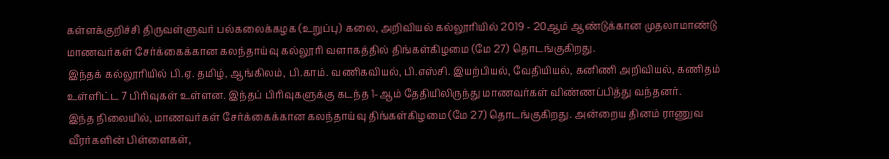கள்ளக்குறிச்சி திருவள்ளுவர் பல்கலைக்கழக (உறுப்பு) கலை, அறிவியல் கல்லூரியில் 2019 - 20ஆம் ஆண்டுக்கான முதலாமாண்டு மாணவர்கள் சேர்க்கைக்கான கலந்தாய்வு கல்லூரி வளாகத்தில் திங்கள்கிழமை (மே 27) தொடங்குகிறது.
இந்தக் கல்லூரியில் பி.ஏ. தமிழ், ஆங்கிலம், பி.காம். வணிகவியல், பி.எஸ்சி. இயற்பியல், வேதியியல், கனிணி அறிவியல், கணிதம் உள்ளிட்ட 7 பிரிவுகள் உள்ளன. இந்தப் பிரிவுகளுக்கு கடந்த 1-ஆம் தேதியிலிருந்து மாணவர்கள் விண்ணப்பித்து வந்தனர்.
இந்த நிலையில், மாணவர்கள் சேர்க்கைக்கான கலந்தாய்வு திங்கள்கிழமை (மே 27) தொடங்குகிறது. அன்றைய தினம் ராணுவ வீரர்களின் பிள்ளைகள்,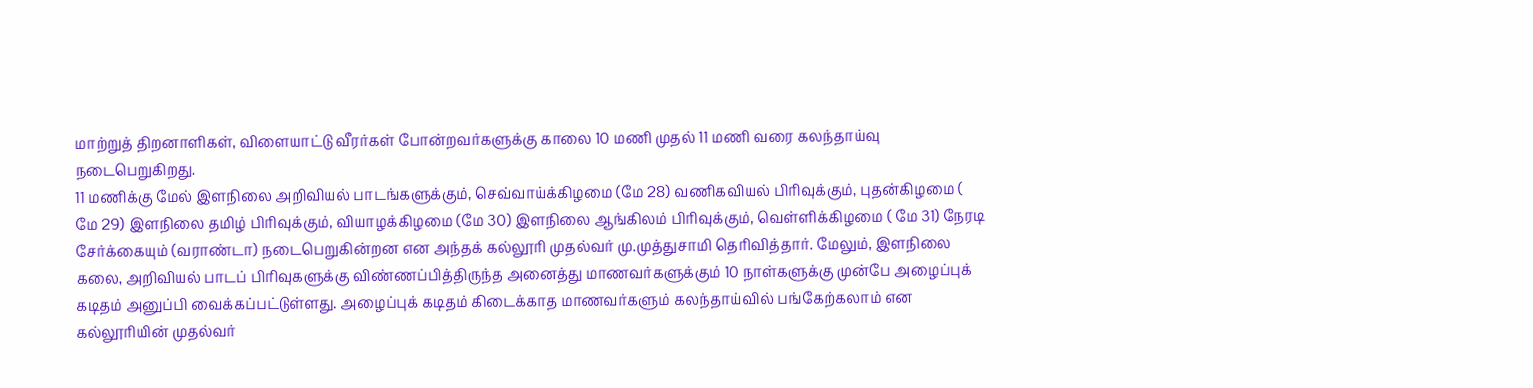மாற்றுத் திறனாளிகள், விளையாட்டு வீரர்கள் போன்றவர்களுக்கு காலை 10 மணி முதல் 11 மணி வரை கலந்தாய்வு நடைபெறுகிறது.
11 மணிக்கு மேல் இளநிலை அறிவியல் பாடங்களுக்கும், செவ்வாய்க்கிழமை (மே 28) வணிகவியல் பிரிவுக்கும், புதன்கிழமை ( மே 29) இளநிலை தமிழ் பிரிவுக்கும், வியாழக்கிழமை (மே 30) இளநிலை ஆங்கிலம் பிரிவுக்கும், வெள்ளிக்கிழமை ( மே 31) நேரடி சேர்க்கையும் (வராண்டா) நடைபெறுகின்றன என அந்தக் கல்லூரி முதல்வர் மு.முத்துசாமி தெரிவித்தார். மேலும், இளநிலை கலை, அறிவியல் பாடப் பிரிவுகளுக்கு விண்ணப்பித்திருந்த அனைத்து மாணவர்களுக்கும் 10 நாள்களுக்கு முன்பே அழைப்புக் கடிதம் அனுப்பி வைக்கப்பட்டுள்ளது. அழைப்புக் கடிதம் கிடைக்காத மாணவர்களும் கலந்தாய்வில் பங்கேற்கலாம் என கல்லூரியின் முதல்வர்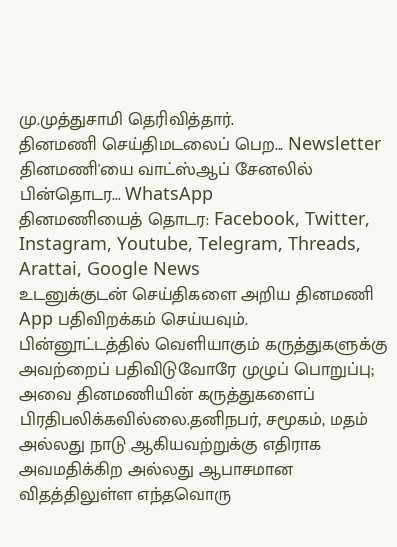மு.முத்துசாமி தெரிவித்தார்.
தினமணி செய்திமடலைப் பெற... Newsletter
தினமணி'யை வாட்ஸ்ஆப் சேனலில் பின்தொடர... WhatsApp
தினமணியைத் தொடர: Facebook, Twitter, Instagram, Youtube, Telegram, Threads, Arattai, Google News
உடனுக்குடன் செய்திகளை அறிய தினமணி App பதிவிறக்கம் செய்யவும்.
பின்னூட்டத்தில் வெளியாகும் கருத்துகளுக்கு அவற்றைப் பதிவிடுவோரே முழுப் பொறுப்பு; அவை தினமணியின் கருத்துகளைப் பிரதிபலிக்கவில்லை.தனிநபர், சமூகம், மதம் அல்லது நாடு ஆகியவற்றுக்கு எதிராக அவமதிக்கிற அல்லது ஆபாசமான விதத்திலுள்ள எந்தவொரு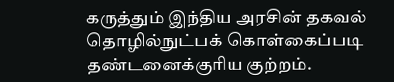கருத்தும் இந்திய அரசின் தகவல் தொழில்நுட்பக் கொள்கைப்படி தண்டனைக்குரிய குற்றம்.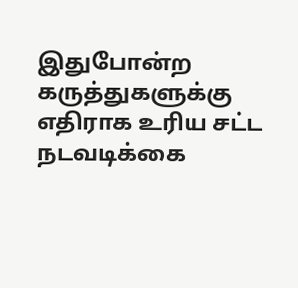இதுபோன்ற கருத்துகளுக்கு எதிராக உரிய சட்ட நடவடிக்கை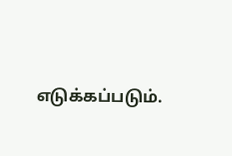எடுக்கப்படும்.